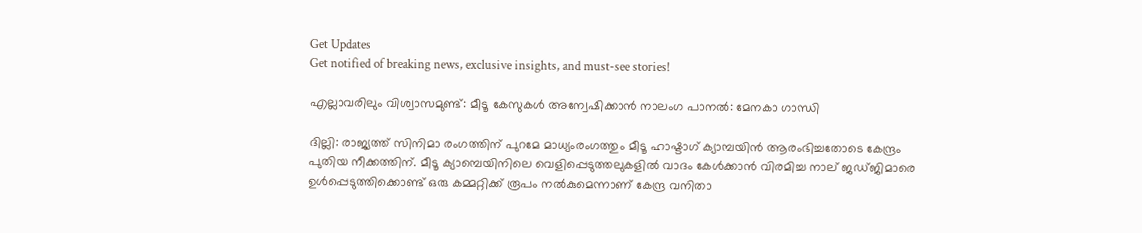Get Updates
Get notified of breaking news, exclusive insights, and must-see stories!

എല്ലാവരിലും വിശ്വാസമുണ്ട്: മീടൂ കേസുകള്‍ അന്വേഷിക്കാന്‍ നാലംഗ പാനല്‍: മേനകാ ഗാന്ധി

ദില്ലി: രാജ്യത്ത് സിനിമാ രംഗത്തിന് പുറമേ മാധ്യംരംഗത്തും മീടൂ ഹാഷ്ടാഗ് ക്യാമ്പയിന്‍ ആരംഭിച്ചതോടെ കേന്ദ്രം പുതിയ നീക്കത്തിന്. മീടൂ ക്യാമ്പെയിനിലെ വെളിപ്പെടുത്തലുകളില്‍ വാദം കേള്‍ക്കാന്‍ വിരമിച്ച നാല് ജഡ്ജിമാരെ ഉള്‍പ്പെടുത്തിക്കൊണ്ട് ഒരു കമ്മറ്റിക്ക് രൂപം നല്‍കുമെന്നാണ് കേന്ദ്ര വനിതാ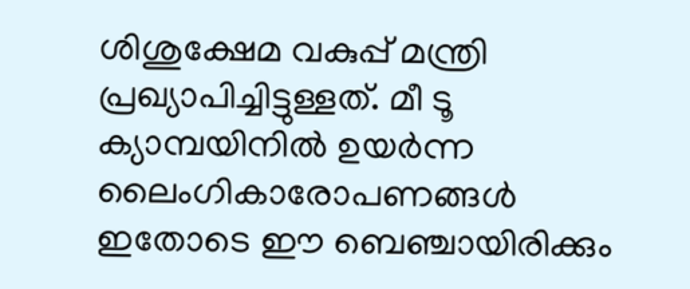ശിശുക്ഷേമ വകുപ്പ് മന്ത്രി പ്രഖ്യാപിച്ചിട്ടുള്ളത്. മീ ടൂ ക്യാമ്പയിനില്‍ ഉയര്‍ന്ന ലൈംഗികാരോപണങ്ങള്‍ ഇതോടെ ഈ ബെഞ്ചായിരിക്കും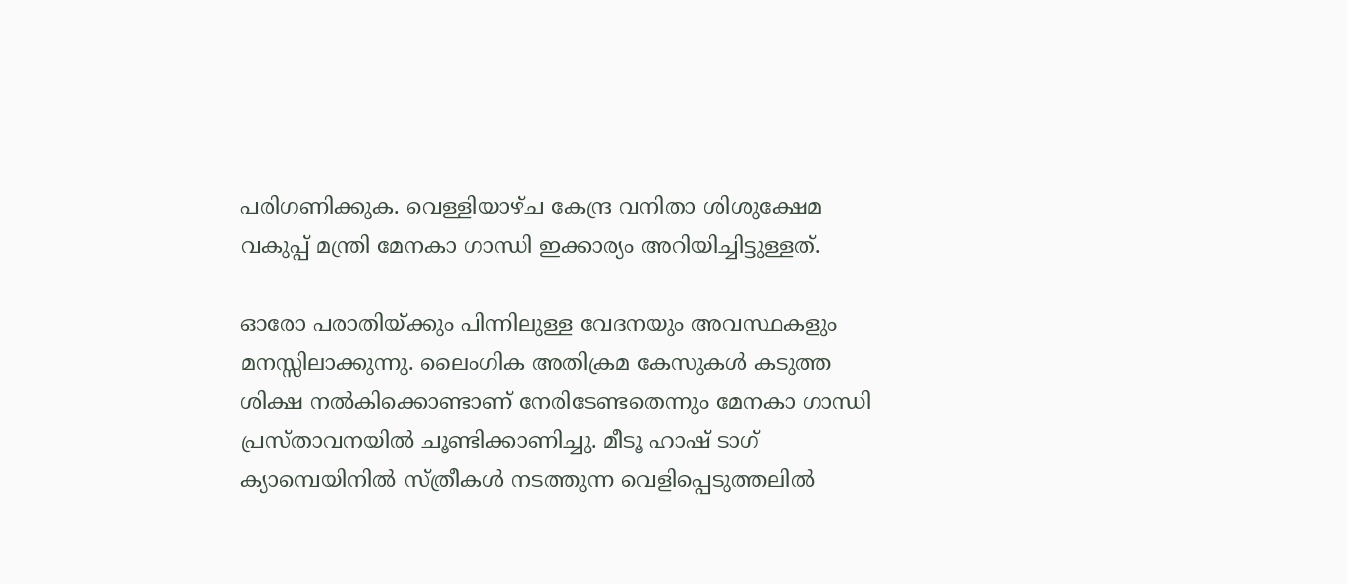പരിഗണിക്കുക. വെള്ളിയാഴ്ച കേന്ദ്ര വനിതാ ശിശുക്ഷേമ വകുപ്പ് മന്ത്രി മേനകാ ഗാന്ധി ഇക്കാര്യം അറിയിച്ചിട്ടുള്ളത്.

ഓരോ പരാതിയ്ക്കും പിന്നിലുള്ള വേദനയും അവസ്ഥകളും മനസ്സിലാക്കുന്നു. ലൈംഗിക അതിക്രമ കേസുകള്‍ കടുത്ത ശിക്ഷ നല്‍കിക്കൊണ്ടാണ് നേരിടേണ്ടതെന്നും മേനകാ ഗാന്ധി പ്രസ്താവനയില്‍ ചൂണ്ടിക്കാണിച്ചു. മീടൂ ഹാഷ് ടാഗ് ക്യാമ്പെയിനില്‍ സ്ത്രീകള്‍ നടത്തുന്ന വെളിപ്പെടുത്തലില്‍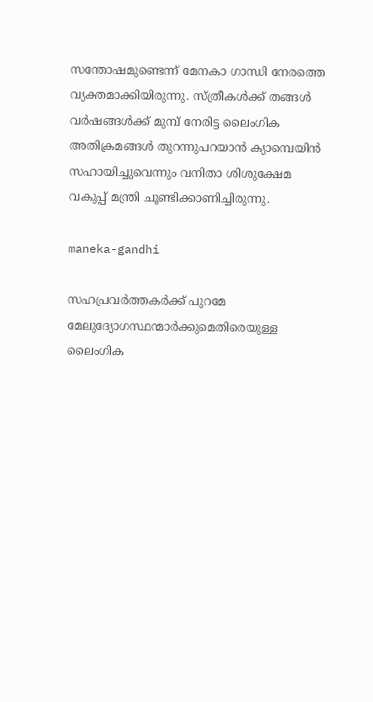സന്തോഷമുണ്ടെന്ന് മേനകാ ഗാന്ധി നേരത്തെ വ്യക്തമാക്കിയിരുന്നു. സ്ത്രീകള്‍ക്ക് തങ്ങള്‍ വര്‍ഷങ്ങള്‍ക്ക് മുമ്പ് നേരിട്ട ലൈംഗിക അതിക്രമങ്ങള്‍ തുറന്നുപറയാന്‍ ക്യാമ്പെയിന്‍ സഹായിച്ചുവെന്നും വനിതാ ശിശുക്ഷേമ വകുപ്പ് മന്ത്രി ചൂണ്ടിക്കാണിച്ചിരുന്നു.

maneka-gandhi

സഹപ്രവര്‍ത്തകര്‍ക്ക് പുറമേ മേലുദ്യോഗസ്ഥന്മാര്‍ക്കുമെതിരെയുള്ള ലൈംഗിക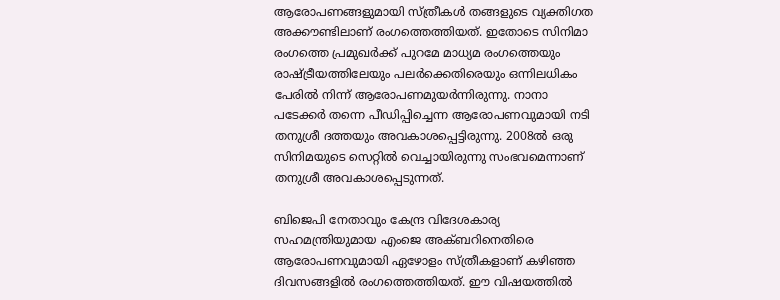ആരോപണങ്ങളുമായി സ്ത്രീകള്‍ തങ്ങളുടെ വ്യക്തിഗത അക്കൗണ്ടിലാണ് രംഗത്തെത്തിയത്. ഇതോടെ സിനിമാ രംഗത്തെ പ്രമുഖര്‍ക്ക് പുറമേ മാധ്യമ രംഗത്തെയും രാഷ്ട്രീയത്തിലേയും പലര്‍ക്കെതിരെയും ഒന്നിലധികം പേരില്‍ നിന്ന് ആരോപണമുയര്‍ന്നിരുന്നു. നാനാ പടേക്കര്‍ തന്നെ പീ‍ഡിപ്പിച്ചെന്ന ആരോപണവുമായി നടി തനുശ്രീ ദത്തയും അവകാശപ്പെട്ടിരുന്നു. 2008ല്‍ ഒരു സിനിമയുടെ സെറ്റില്‍ വെച്ചായിരുന്നു സംഭവമെന്നാണ് തനുശ്രീ അവകാശപ്പെടുന്നത്.

ബിജെപി നേതാവും കേന്ദ്ര വിദേശകാര്യ സഹമന്ത്രിയുമായ എംജെ അക്ബറിനെതിരെ ആരോപണവുമായി ഏഴോളം സ്ത്രീകളാണ് കഴിഞ്ഞ ദിവസങ്ങളില്‍ രംഗത്തെത്തിയത്. ഈ വിഷയത്തില്‍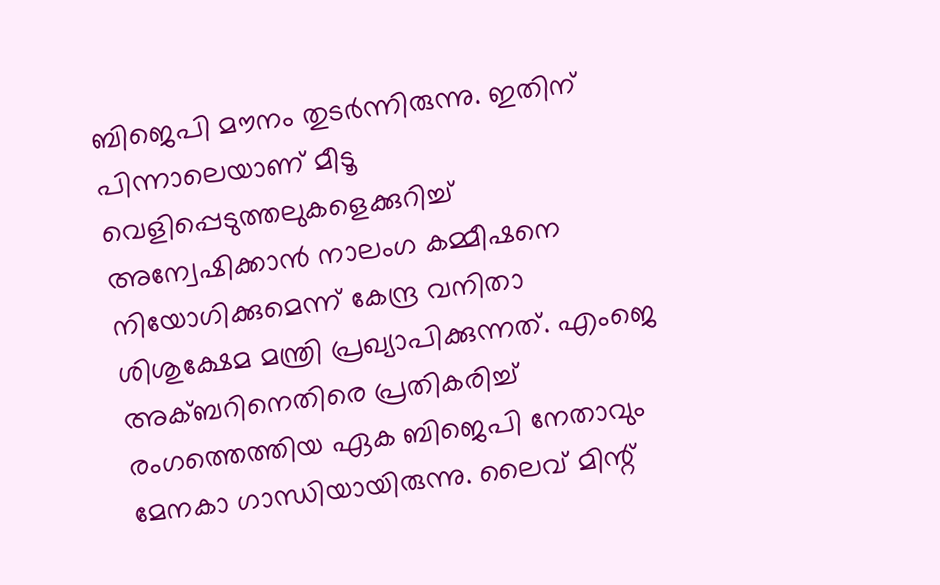ബിജെപി മൗനം തുടര്‍ന്നിരുന്നു. ഇതിന് പിന്നാലെയാണ് മീടൂ വെളിപ്പെടുത്തലുകളെക്കുറിച്ച് അന്വേഷിക്കാന്‍ നാലംഗ കമ്മീഷനെ നിയോഗിക്കുമെന്ന് കേന്ദ്ര വനിതാ ശിശുക്ഷേമ മന്ത്രി പ്രഖ്യാപിക്കുന്നത്. എംജെ അക്ബറിനെതിരെ പ്രതികരിച്ച് രംഗത്തെത്തിയ ഏക ബിജെപി നേതാവും മേനകാ ഗാന്ധിയായിരുന്നു. ലൈവ് മിന്റ്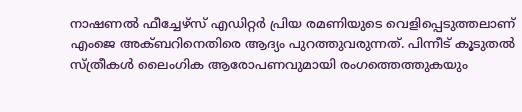നാഷണല്‍ ഫീച്ചേഴ്സ് എഡിറ്റര്‍ പ്രിയ രമണിയുടെ വെളിപ്പെടുത്തലാണ് എംജെ അക്ബറിനെതിരെ ആദ്യം പുറത്തുവരുന്നത്. പിന്നീട് കൂടുതല്‍ സ്ത്രീകള്‍ ലൈംഗിക ആരോപണവുമായി രംഗത്തെത്തുകയും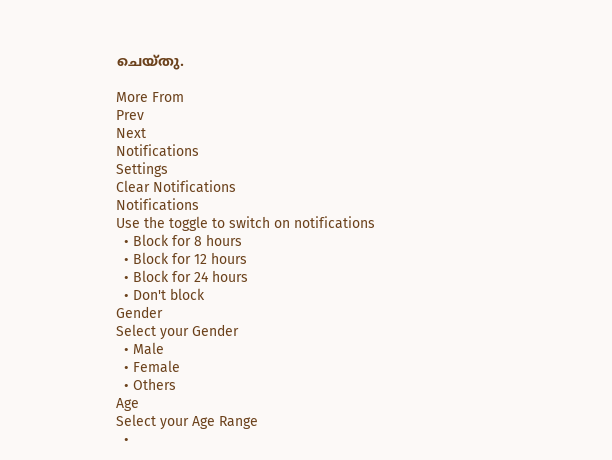ചെയ്തു.

More From
Prev
Next
Notifications
Settings
Clear Notifications
Notifications
Use the toggle to switch on notifications
  • Block for 8 hours
  • Block for 12 hours
  • Block for 24 hours
  • Don't block
Gender
Select your Gender
  • Male
  • Female
  • Others
Age
Select your Age Range
  •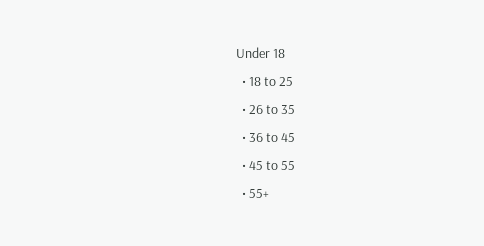Under 18
  • 18 to 25
  • 26 to 35
  • 36 to 45
  • 45 to 55
  • 55+